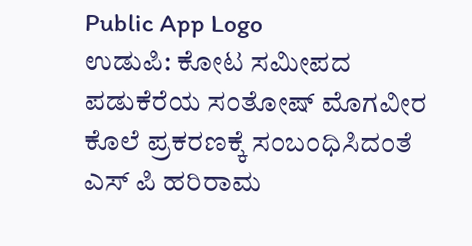Public App Logo
ಉಡುಪಿ: ಕೋಟ ಸಮೀಪದ ಪಡುಕೆರೆಯ ಸಂತೋಷ್ ಮೊಗವೀರ ಕೊಲೆ ಪ್ರಕರಣಕ್ಕೆ ಸಂಬಂಧಿಸಿದಂತೆ ಎಸ್ ಪಿ ಹರಿರಾಮ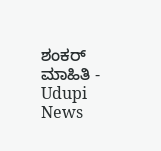ಶಂಕರ್ ಮಾಹಿತಿ - Udupi News